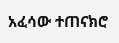አፈሳው ተጠናክሮ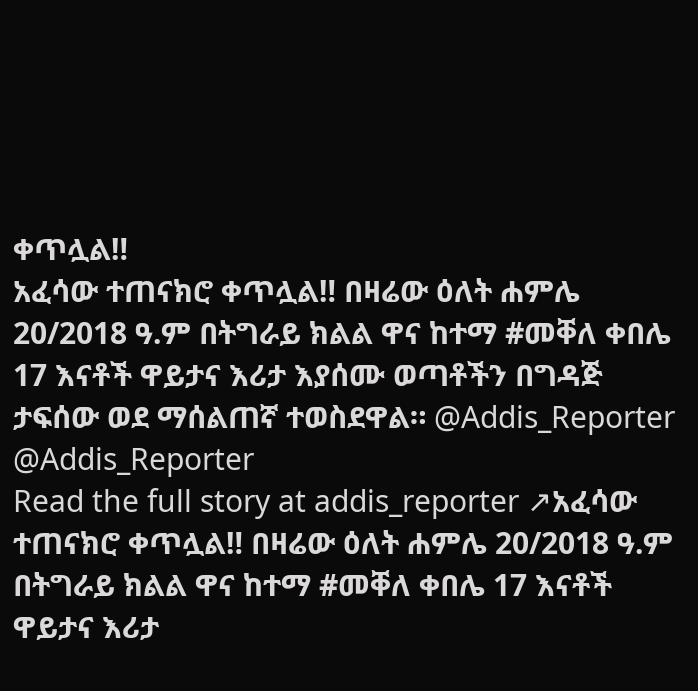ቀጥሏል‼
አፈሳው ተጠናክሮ ቀጥሏል‼ በዛሬው ዕለት ሐምሌ 20/2018 ዓ.ም በትግራይ ክልል ዋና ከተማ #መቐለ ቀበሌ 17 እናቶች ዋይታና እሪታ እያሰሙ ወጣቶችን በግዳጅ ታፍሰው ወደ ማሰልጠኛ ተወስደዋል። @Addis_Reporter @Addis_Reporter
Read the full story at addis_reporter ↗አፈሳው ተጠናክሮ ቀጥሏል‼ በዛሬው ዕለት ሐምሌ 20/2018 ዓ.ም በትግራይ ክልል ዋና ከተማ #መቐለ ቀበሌ 17 እናቶች ዋይታና እሪታ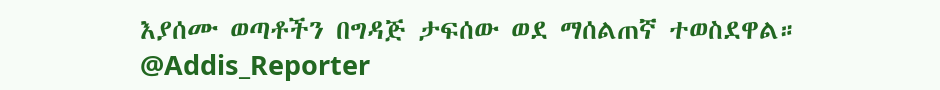እያሰሙ ወጣቶችን በግዳጅ ታፍሰው ወደ ማሰልጠኛ ተወስደዋል። @Addis_Reporter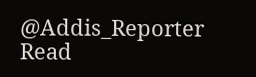@Addis_Reporter
Read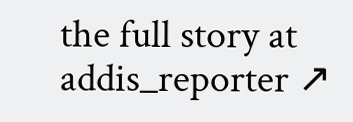the full story at addis_reporter ↗